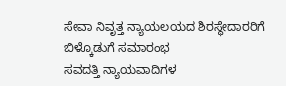ಸೇವಾ ನಿವೃತ್ತ ನ್ಯಾಯಲಯದ ಶಿರಸ್ಥೇದಾರರಿಗೆ ಬಿಳ್ಕೊಡುಗೆ ಸಮಾರಂಭ
ಸವದತ್ತಿ ನ್ಯಾಯವಾದಿಗಳ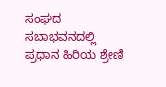ಸಂಘದ ಸಬಾಭವನದಲ್ಲಿ ಪ್ರಧಾನ ಹಿರಿಯ ಶ್ರೇಣಿ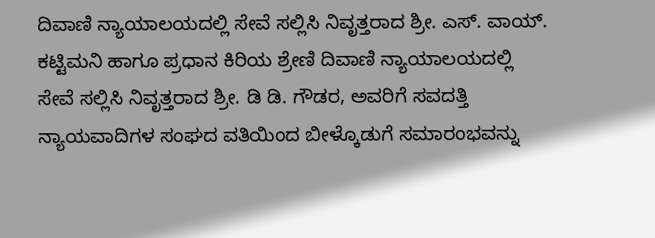ದಿವಾಣಿ ನ್ಯಾಯಾಲಯದಲ್ಲಿ ಸೇವೆ ಸಲ್ಲಿಸಿ ನಿವೃತ್ತರಾದ ಶ್ರೀ. ಎಸ್. ವಾಯ್. ಕಟ್ಟಿಮನಿ ಹಾಗೂ ಪ್ರಧಾನ ಕಿರಿಯ ಶ್ರೇಣಿ ದಿವಾಣಿ ನ್ಯಾಯಾಲಯದಲ್ಲಿ ಸೇವೆ ಸಲ್ಲಿಸಿ ನಿವೃತ್ತರಾದ ಶ್ರೀ. ಡಿ ಡಿ. ಗೌಡರ, ಅವರಿಗೆ ಸವದತ್ತಿ ನ್ಯಾಯವಾದಿಗಳ ಸಂಘದ ವತಿಯಿಂದ ಬೀಳ್ಕೊಡುಗೆ ಸಮಾರಂಭವನ್ನು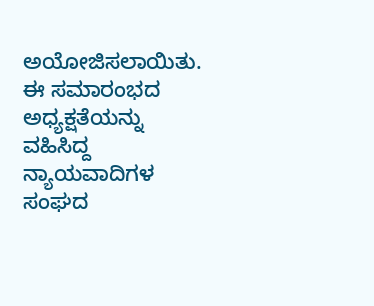ಅಯೋಜಿಸಲಾಯಿತು. ಈ ಸಮಾರಂಭದ ಅಧ್ಯಕ್ಷತೆಯನ್ನು ವಹಿಸಿದ್ದ ನ್ಯಾಯವಾದಿಗಳ ಸಂಘದ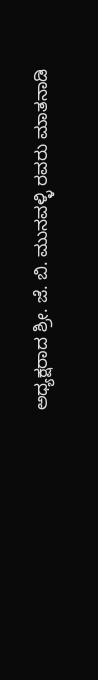ಅಧ್ಯಕ್ಷರಾದ ಶ್ರೀ. ಜೆ. ಬಿ. ಮುನವಳ್ಳಿ ರವರು ಮಾತನಾಡಿ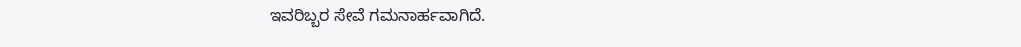ಇವರಿಬ್ಬರ ಸೇವೆ ಗಮನಾರ್ಹವಾಗಿದೆ.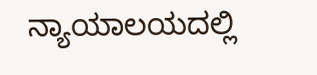ನ್ಯಾಯಾಲಯದಲ್ಲಿ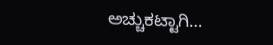ಅಚ್ಚುಕಟ್ಟಾಗಿ…